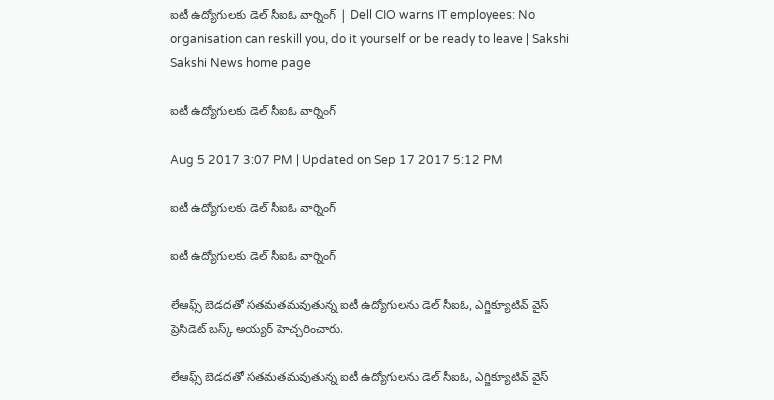ఐటీ ఉద్యోగులకు డెల్‌ సీఐఓ వార్నింగ్‌ | Dell CIO warns IT employees: No organisation can reskill you, do it yourself or be ready to leave | Sakshi
Sakshi News home page

ఐటీ ఉద్యోగులకు డెల్‌ సీఐఓ వార్నింగ్‌

Aug 5 2017 3:07 PM | Updated on Sep 17 2017 5:12 PM

ఐటీ ఉద్యోగులకు డెల్‌ సీఐఓ వార్నింగ్‌

ఐటీ ఉద్యోగులకు డెల్‌ సీఐఓ వార్నింగ్‌

లేఆఫ్స్‌ బెడదతో సతమతమవుతున్న ఐటీ ఉద్యోగులను డెల్ సీఐఓ, ఎగ్జిక్యూటివ్‌ వైస్‌ ప్రెసిడెట్‌ బస్క్‌ అయ్యర్‌ హెచ్చరించారు.

లేఆఫ్స్‌ బెడదతో సతమతమవుతున్న ఐటీ ఉద్యోగులను డెల్ సీఐఓ, ఎగ్జిక్యూటివ్‌ వైస్‌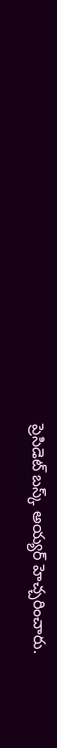ప్రెసిడెట్‌ బస్క్‌ అయ్యర్‌ హెచ్చరించారు.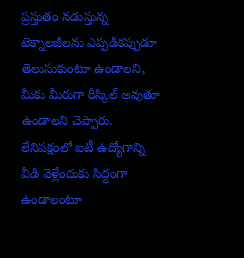ప్రస్తుతం నడుస్తున్న టెక్నాలజీలను ఎప్పడికప్పుడూ తెలుసుకుంటూ ఉండాలని, మీకు మీరుగా రీస్కిల్‌ అవుతూ ఉండాలని చెప్పారు. లేనిపక్షంలో ఐటీ ఉద్యోగాన్ని వీడి వెళ్లేందుకు సిద్ధంగా ఉండాలంటూ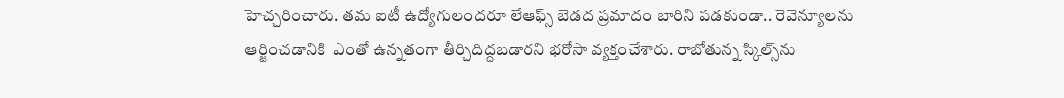హెచ్చరించారు. తమ ఐటీ ఉద్యోగులందరూ లేఆఫ్స్‌ బెడద ప్రమాదం బారిని పడకుండా.. రెవెన్యూలను ఆర్జించడానికి  ఎంతో ఉన్నతంగా తీర్చిదిద్దబడారని భరోసా వ్యక్తంచేశారు. రాబోతున్న స్కిల్స్‌ను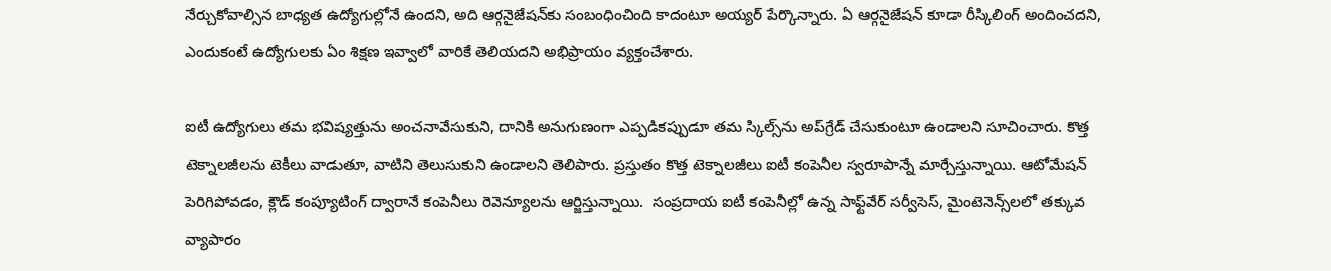నేర్చుకోవాల్సిన బాధ్యత ఉద్యోగుల్లోనే ఉందని, అది ఆర్గనైజేషన్‌కు సంబంధించింది కాదంటూ అయ్యర్‌ పేర్కొన్నారు. ఏ ఆర్గనైజేషన్‌ కూడా రీస్కిలింగ్‌ అందించదని, ఎందుకంటే ఉద్యోగులకు ఏం శిక్షణ ఇవ్వాలో వారికే తెలియదని అభిప్రాయం వ్యక్తంచేశారు.

ఐటీ ఉద్యోగులు తమ భవిష్యత్తును అంచనావేసుకుని, దానికి అనుగుణంగా ఎప్పడికప్పుడూ తమ స్కిల్స్‌ను అప్‌గ్రేడ్‌ చేసుకుంటూ ఉండాలని సూచించారు. కొత్త టెక్నాలజీలను టెకీలు వాడుతూ, వాటిని తెలుసుకుని ఉండాలని తెలిపారు. ప్రస్తుతం కొత్త టెక్నాలజీలు ఐటీ కంపెనీల స్వరూపాన్నే మార్చేస్తున్నాయి. ఆటోమేషన్‌ పెరిగిపోవడం, క్లౌడ్‌ కంప్యూటింగ్‌ ద్వారానే కంపెనీలు రెవెన్యూలను ఆర్జిస్తున్నాయి.  సంప్రదాయ ఐటీ కంపెనీల్లో ఉన్న సాఫ్ట్‌వేర్‌ సర్వీసెస్‌, మైంటెనెన్స్‌లలో తక్కువ వ్యాపారం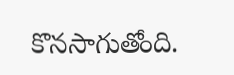కొనసాగుతోంది.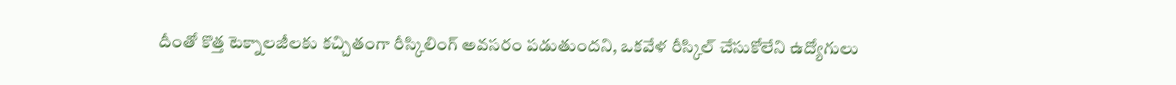దీంతో కొత్త టెక్నాలజీలకు కచ్చితంగా రీస్కిలింగ్‌ అవసరం పడుతుందని, ఒకవేళ రీస్కిల్‌ చేసుకోలేని ఉద్యోగులు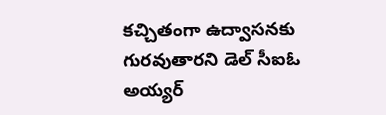కచ్చితంగా ఉద్వాసనకు గురవుతారని డెల్‌ సీఐఓ అయ్యర్‌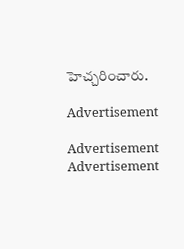హెచ్చరించారు.

Advertisement

Advertisement
Advertisement